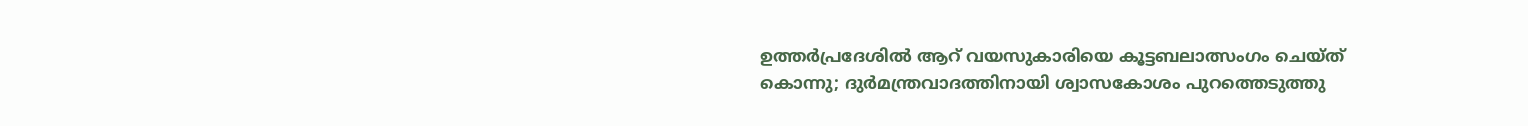ഉത്തര്‍പ്രദേശില്‍ ആറ് വയസുകാരിയെ കൂട്ടബലാത്സംഗം ചെയ്ത് കൊന്നു; ദുര്‍മന്ത്രവാദത്തിനായി ശ്വാസകോശം പുറത്തെടുത്തു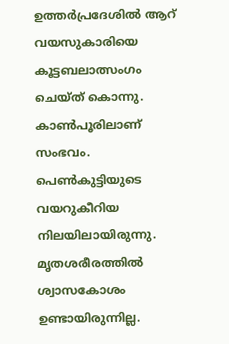ഉത്തര്‍പ്രദേശില്‍ ആറ് വയസുകാരിയെ കൂട്ടബലാത്സംഗം ചെയ്ത് കൊന്നു. കാണ്‍പൂരിലാണ് സംഭവം. പെണ്‍കുട്ടിയുടെ വയറുകീറിയ നിലയിലായിരുന്നു. മൃതശരീരത്തില്‍ ശ്വാസകോശം ഉണ്ടായിരുന്നില്ല.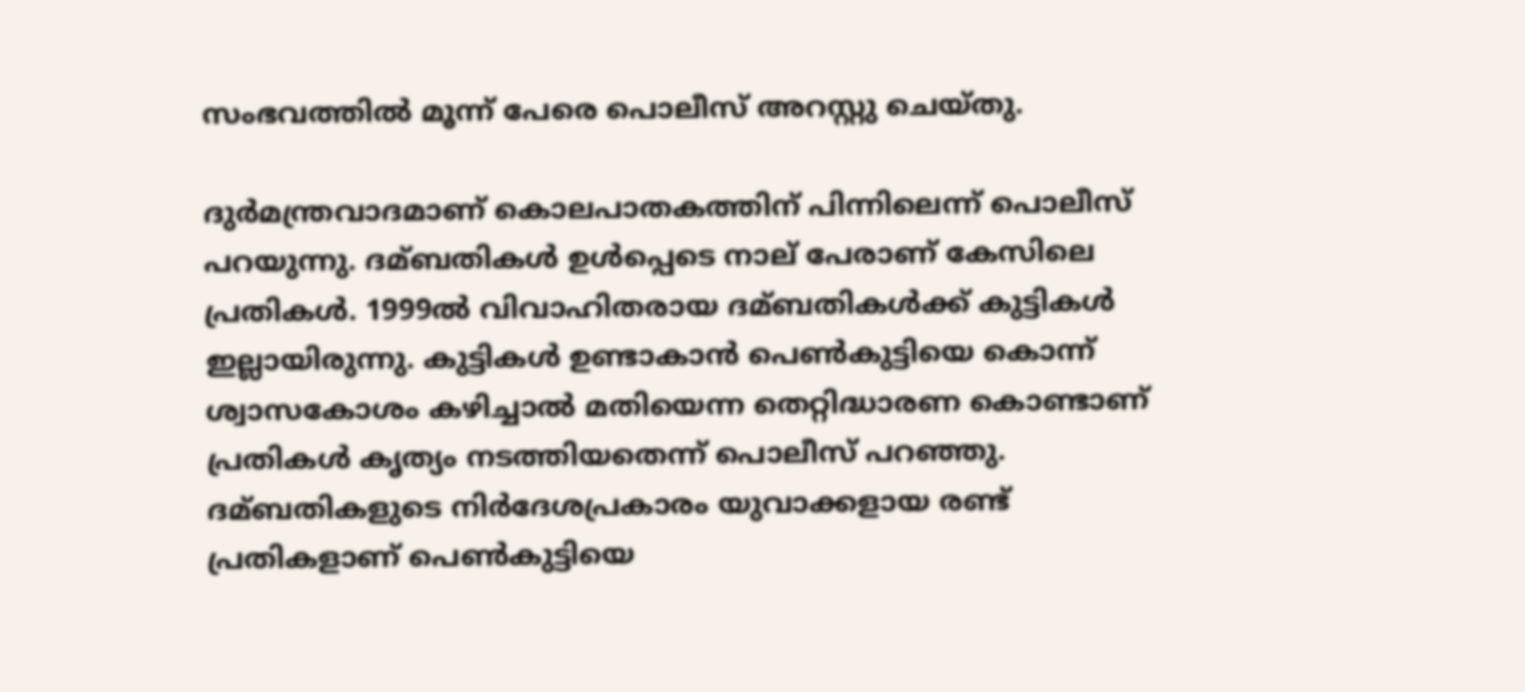സംഭവത്തില്‍ മൂന്ന് പേരെ പൊലീസ് അറസ്റ്റു ചെയ്തു.

ദുര്‍മന്ത്രവാദമാണ് കൊലപാതകത്തിന് പിന്നിലെന്ന് പൊലീസ് പറയുന്നു. ദമ്ബതികള്‍ ഉള്‍പ്പെടെ നാല് പേരാണ് കേസിലെ പ്രതികള്‍. 1999ല്‍ വിവാഹിതരായ ദമ്ബതികള്‍ക്ക് കുട്ടികള്‍ ഇല്ലായിരുന്നു. കുട്ടികള്‍ ഉണ്ടാകാന്‍ പെണ്‍കുട്ടിയെ കൊന്ന് ശ്വാസകോശം കഴിച്ചാല്‍ മതിയെന്ന തെറ്റിദ്ധാരണ കൊണ്ടാണ് പ്രതികള്‍ കൃത്യം നടത്തിയതെന്ന് പൊലീസ് പറഞ്ഞു. ദമ്ബതികളുടെ നിര്‍ദേശപ്രകാരം യുവാക്കളായ രണ്ട് പ്രതികളാണ് പെണ്‍കുട്ടിയെ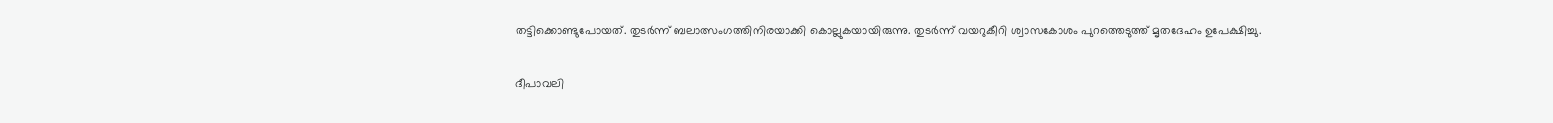തട്ടിക്കൊണ്ടുപോയത്. തുടര്‍ന്ന് ബലാത്സംഗത്തിനിരയാക്കി കൊല്ലുകയായിരുന്നു. തുടര്‍ന്ന് വയറുകീറി ശ്വാസകോശം പുറത്തെടുത്ത് മൃതദേഹം ഉപേക്ഷിച്ചു.

ദീപാവലി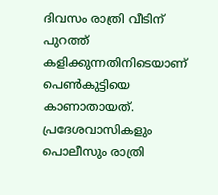ദിവസം രാത്രി വീടിന് പുറത്ത് കളിക്കുന്നതിനിടെയാണ് പെണ്‍കുട്ടിയെ കാണാതായത്. പ്രദേശവാസികളും പൊലീസും രാത്രി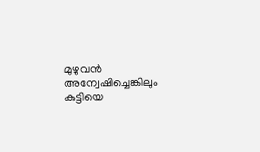മുഴുവന്‍ അന്വേഷിച്ചെങ്കിലും കുട്ടിയെ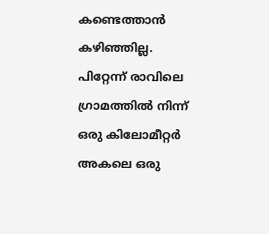കണ്ടെത്താന്‍ കഴിഞ്ഞില്ല. പിറ്റേന്ന് രാവിലെ ഗ്രാമത്തില്‍ നിന്ന് ഒരു കിലോമീറ്റര്‍ അകലെ ഒരു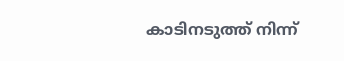കാടിനടുത്ത് നിന്ന്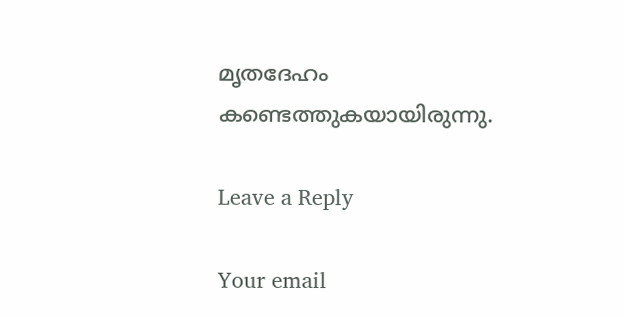മൃതദേഹം കണ്ടെത്തുകയായിരുന്നു.

Leave a Reply

Your email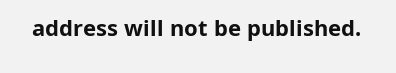address will not be published.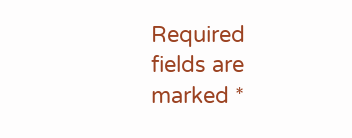Required fields are marked *